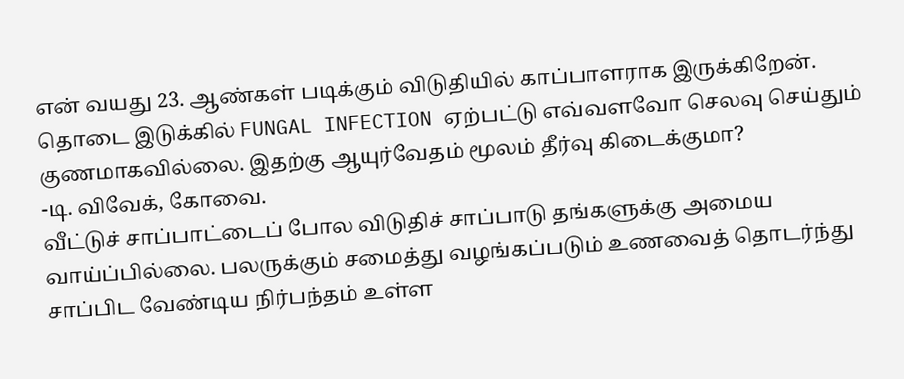என் வயது 23. ஆண்கள் படிக்கும் விடுதியில் காப்பாளராக இருக்கிறேன். தொடை இடுக்கில் FUNGAL INFECTION ஏற்பட்டு எவ்வளவோ செலவு செய்தும் குணமாகவில்லை. இதற்கு ஆயுர்வேதம் மூலம் தீர்வு கிடைக்குமா?
-டி. விவேக், கோவை.
வீட்டுச் சாப்பாட்டைப் போல விடுதிச் சாப்பாடு தங்களுக்கு அமைய வாய்ப்பில்லை. பலருக்கும் சமைத்து வழங்கப்படும் உணவைத் தொடர்ந்து சாப்பிட வேண்டிய நிர்பந்தம் உள்ள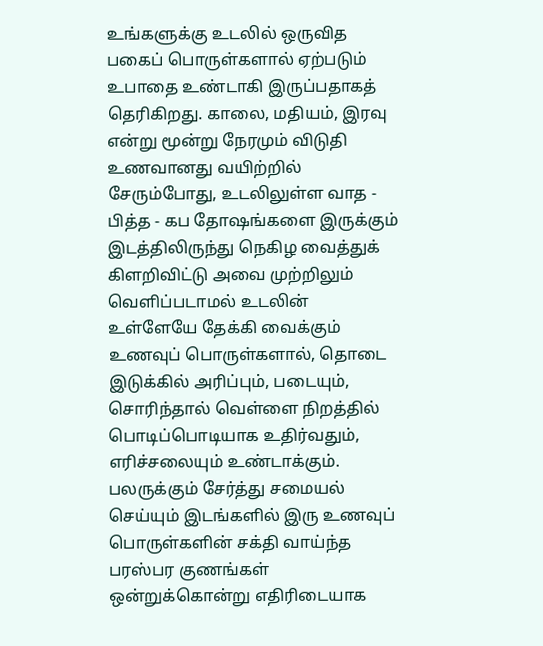உங்களுக்கு உடலில் ஒருவித பகைப் பொருள்களால் ஏற்படும் உபாதை உண்டாகி இருப்பதாகத் தெரிகிறது. காலை, மதியம், இரவு என்று மூன்று நேரமும் விடுதி உணவானது வயிற்றில் சேரும்போது, உடலிலுள்ள வாத - பித்த - கப தோஷங்களை இருக்கும் இடத்திலிருந்து நெகிழ வைத்துக் கிளறிவிட்டு அவை முற்றிலும் வெளிப்படாமல் உடலின் உள்ளேயே தேக்கி வைக்கும் உணவுப் பொருள்களால், தொடை இடுக்கில் அரிப்பும், படையும், சொரிந்தால் வெள்ளை நிறத்தில் பொடிப்பொடியாக உதிர்வதும், எரிச்சலையும் உண்டாக்கும். பலருக்கும் சேர்த்து சமையல் செய்யும் இடங்களில் இரு உணவுப் பொருள்களின் சக்தி வாய்ந்த பரஸ்பர குணங்கள் ஒன்றுக்கொன்று எதிரிடையாக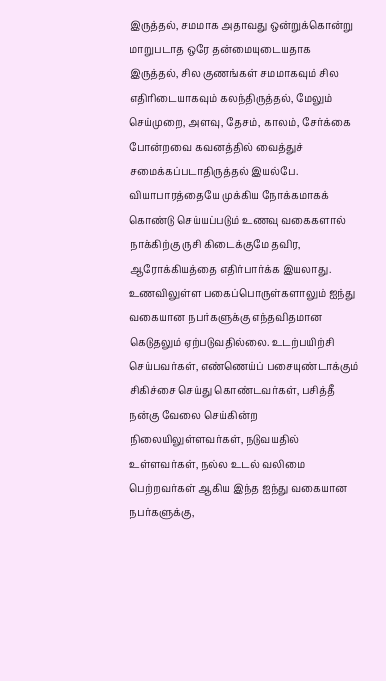இருத்தல், சமமாக அதாவது ஒன்றுக்கொன்று மாறுபடாத ஒரே தன்மையுடையதாக இருத்தல், சில குணங்கள் சமமாகவும் சில எதிரிடையாகவும் கலந்திருத்தல், மேலும் செய்முறை, அளவு, தேசம், காலம், சேர்க்கை போன்றவை கவனத்தில் வைத்துச் சமைக்கப்படாதிருத்தல் இயல்பே.
வியாபாரத்தையே முக்கிய நோக்கமாகக் கொண்டு செய்யப்படும் உணவு வகைகளால் நாக்கிற்கு ருசி கிடைக்குமே தவிர, ஆரோக்கியத்தை எதிர்பார்க்க இயலாது. உணவிலுள்ள பகைப்பொருள்களாலும் ஐந்து வகையான நபர்களுக்கு எந்தவிதமான கெடுதலும் ஏற்படுவதில்லை. உடற்பயிற்சி செய்பவர்கள், எண்ணெய்ப் பசையுண்டாக்கும் சிகிச்சை செய்து கொண்டவர்கள், பசித்தீ நன்கு வேலை செய்கின்ற நிலையிலுள்ளவர்கள், நடுவயதில் உள்ளவர்கள், நல்ல உடல் வலிமை பெற்றவர்கள் ஆகிய இந்த ஐந்து வகையான நபர்களுக்கு,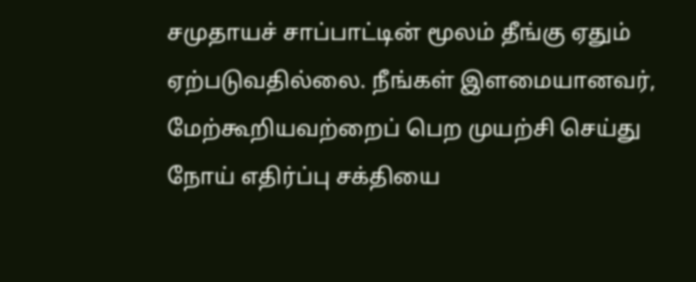சமுதாயச் சாப்பாட்டின் மூலம் தீங்கு ஏதும் ஏற்படுவதில்லை. நீங்கள் இளமையானவர், மேற்கூறியவற்றைப் பெற முயற்சி செய்து நோய் எதிர்ப்பு சக்தியை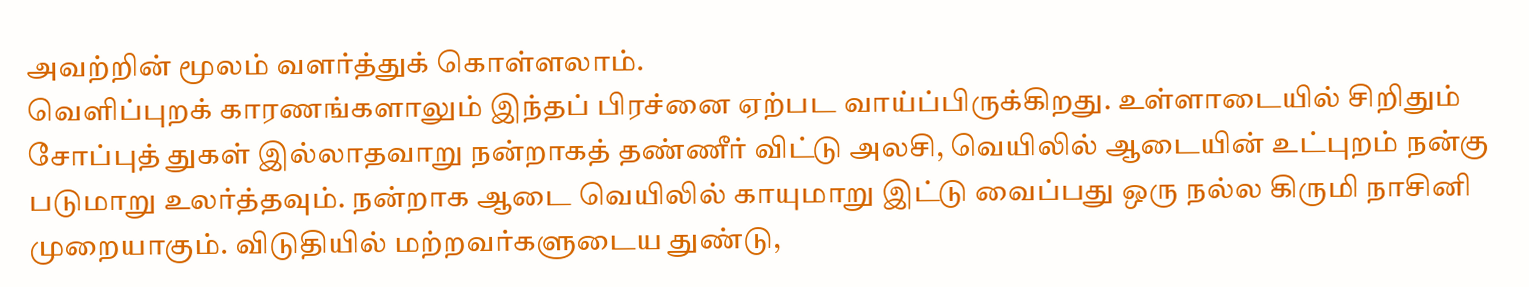அவற்றின் மூலம் வளர்த்துக் கொள்ளலாம்.
வெளிப்புறக் காரணங்களாலும் இந்தப் பிரச்னை ஏற்பட வாய்ப்பிருக்கிறது. உள்ளாடையில் சிறிதும் சோப்புத் துகள் இல்லாதவாறு நன்றாகத் தண்ணீர் விட்டு அலசி, வெயிலில் ஆடையின் உட்புறம் நன்கு படுமாறு உலர்த்தவும். நன்றாக ஆடை வெயிலில் காயுமாறு இட்டு வைப்பது ஒரு நல்ல கிருமி நாசினி முறையாகும். விடுதியில் மற்றவர்களுடைய துண்டு,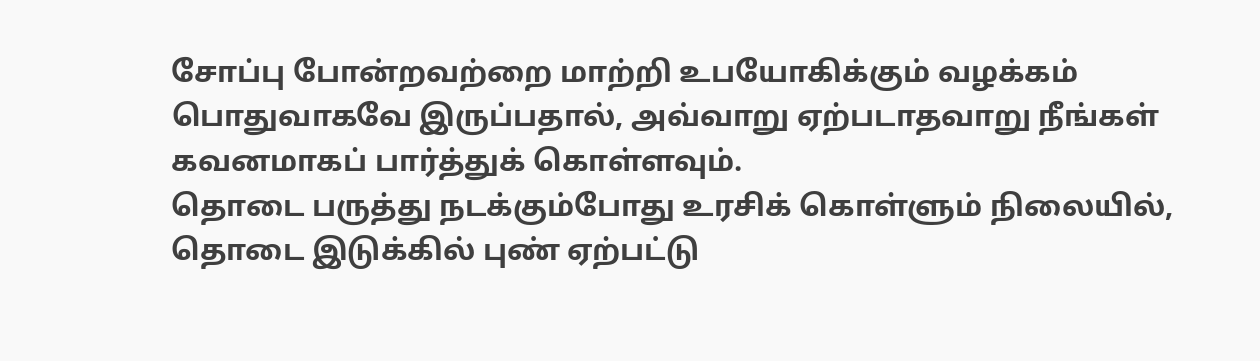சோப்பு போன்றவற்றை மாற்றி உபயோகிக்கும் வழக்கம் பொதுவாகவே இருப்பதால், அவ்வாறு ஏற்படாதவாறு நீங்கள் கவனமாகப் பார்த்துக் கொள்ளவும்.
தொடை பருத்து நடக்கும்போது உரசிக் கொள்ளும் நிலையில், தொடை இடுக்கில் புண் ஏற்பட்டு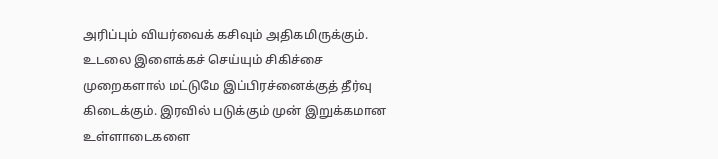அரிப்பும் வியர்வைக் கசிவும் அதிகமிருக்கும். உடலை இளைக்கச் செய்யும் சிகிச்சை முறைகளால் மட்டுமே இப்பிரச்னைக்குத் தீர்வு கிடைக்கும். இரவில் படுக்கும் முன் இறுக்கமான உள்ளாடைகளை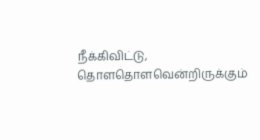நீக்கிவிட்டு, தொளதொளவென்றிருக்கும்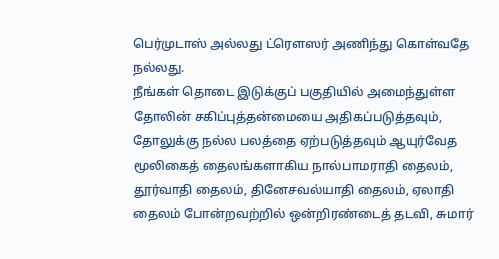பெர்முடாஸ் அல்லது ட்ரௌஸர் அணிந்து கொள்வதே நல்லது.
நீங்கள் தொடை இடுக்குப் பகுதியில் அமைந்துள்ள தோலின் சகிப்புத்தன்மையை அதிகப்படுத்தவும், தோலுக்கு நல்ல பலத்தை ஏற்படுத்தவும் ஆயுர்வேத மூலிகைத் தைலங்களாகிய நால்பாமராதி தைலம், தூர்வாதி தைலம், தினேசவல்யாதி தைலம், ஏலாதி தைலம் போன்றவற்றில் ஒன்றிரண்டைத் தடவி, சுமார்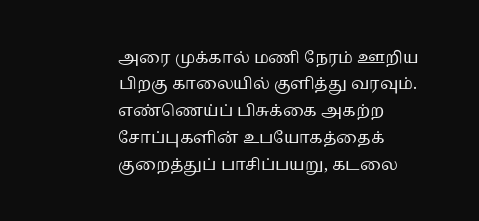அரை முக்கால் மணி நேரம் ஊறிய பிறகு காலையில் குளித்து வரவும். எண்ணெய்ப் பிசுக்கை அகற்ற சோப்புகளின் உபயோகத்தைக் குறைத்துப் பாசிப்பயறு, கடலை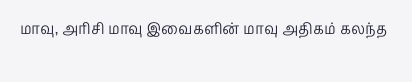மாவு, அரிசி மாவு இவைகளின் மாவு அதிகம் கலந்த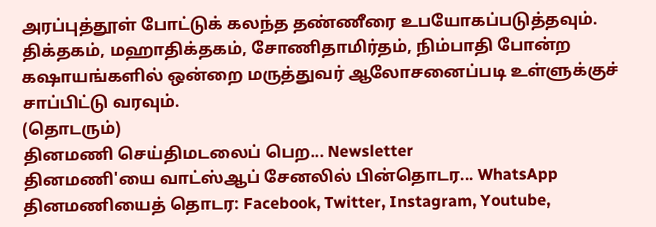அரப்புத்தூள் போட்டுக் கலந்த தண்ணீரை உபயோகப்படுத்தவும்.
திக்தகம், மஹாதிக்தகம், சோணிதாமிர்தம், நிம்பாதி போன்ற கஷாயங்களில் ஒன்றை மருத்துவர் ஆலோசனைப்படி உள்ளுக்குச் சாப்பிட்டு வரவும்.
(தொடரும்)
தினமணி செய்திமடலைப் பெற... Newsletter
தினமணி'யை வாட்ஸ்ஆப் சேனலில் பின்தொடர... WhatsApp
தினமணியைத் தொடர: Facebook, Twitter, Instagram, Youtube,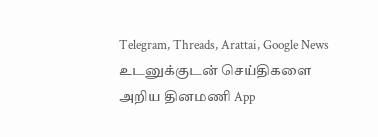Telegram, Threads, Arattai, Google News
உடனுக்குடன் செய்திகளை அறிய தினமணி App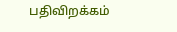பதிவிறக்கம்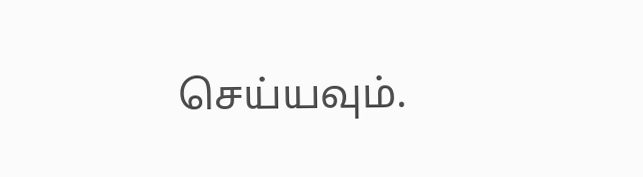செய்யவும்.